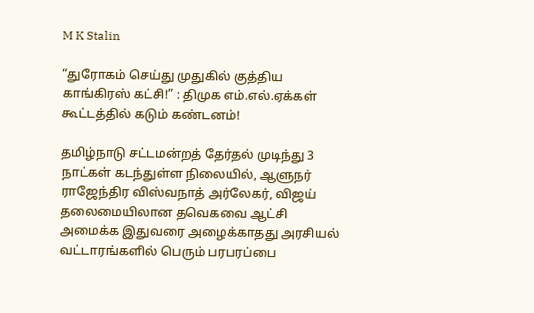M K Stalin

“துரோகம் செய்து முதுகில் குத்திய காங்கிரஸ் கட்சி!” : திமுக எம்.எல்.ஏக்கள் கூட்டத்தில் கடும் கண்டனம்!

தமிழ்நாடு சட்டமன்றத் தேர்தல் முடிந்து 3 நாட்கள் கடந்துள்ள நிலையில், ஆளுநர் ராஜேந்திர விஸ்வநாத் அர்லேகர், விஜய் தலைமையிலான தவெகவை ஆட்சி அமைக்க இதுவரை அழைக்காதது அரசியல் வட்டாரங்களில் பெரும் பரபரப்பை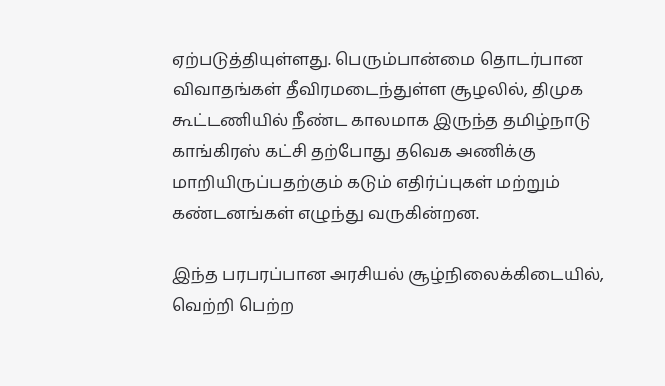ஏற்படுத்தியுள்ளது. பெரும்பான்மை தொடர்பான விவாதங்கள் தீவிரமடைந்துள்ள சூழலில், திமுக கூட்டணியில் நீண்ட காலமாக இருந்த தமிழ்நாடு காங்கிரஸ் கட்சி தற்போது தவெக அணிக்கு மாறியிருப்பதற்கும் கடும் எதிர்ப்புகள் மற்றும் கண்டனங்கள் எழுந்து வருகின்றன.

இந்த பரபரப்பான அரசியல் சூழ்நிலைக்கிடையில், வெற்றி பெற்ற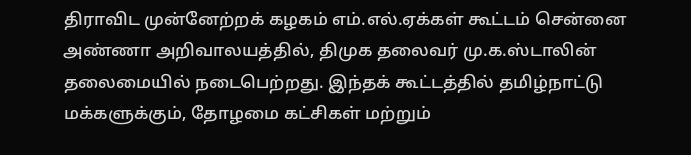திராவிட முன்னேற்றக் கழகம் எம்.எல்.ஏக்கள் கூட்டம் சென்னை அண்ணா அறிவாலயத்தில், திமுக தலைவர் மு.க.ஸ்டாலின் தலைமையில் நடைபெற்றது. இந்தக் கூட்டத்தில் தமிழ்நாட்டு மக்களுக்கும், தோழமை கட்சிகள் மற்றும்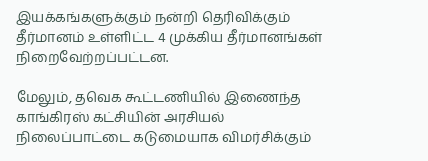இயக்கங்களுக்கும் நன்றி தெரிவிக்கும் தீர்மானம் உள்ளிட்ட 4 முக்கிய தீர்மானங்கள் நிறைவேற்றப்பட்டன.

மேலும், தவெக கூட்டணியில் இணைந்த காங்கிரஸ் கட்சியின் அரசியல் நிலைப்பாட்டை கடுமையாக விமர்சிக்கும்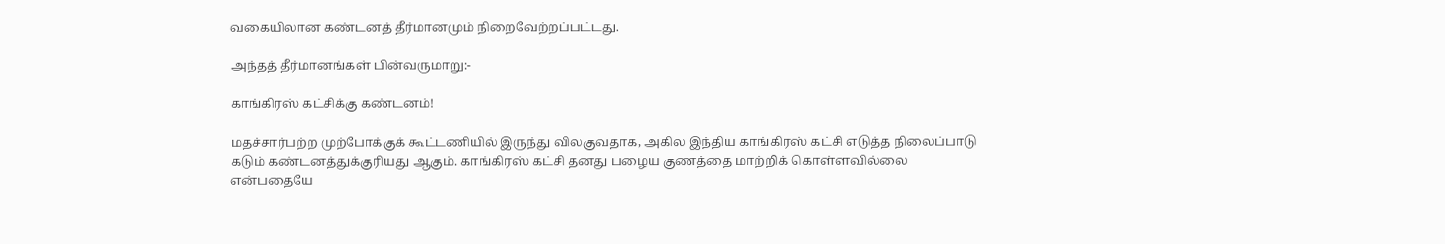வகையிலான கண்டனத் தீர்மானமும் நிறைவேற்றப்பட்டது.

அந்தத் தீர்மானங்கள் பின்வருமாறு:-

காங்கிரஸ் கட்சிக்கு கண்டனம்!

மதச்சார்பற்ற முற்போக்குக் கூட்டணியில் இருந்து விலகுவதாக, அகில இந்திய காங்கிரஸ் கட்சி எடுத்த நிலைப்பாடு கடும் கண்டனத்துக்குரியது ஆகும். காங்கிரஸ் கட்சி தனது பழைய குணத்தை மாற்றிக் கொள்ளவில்லை என்பதையே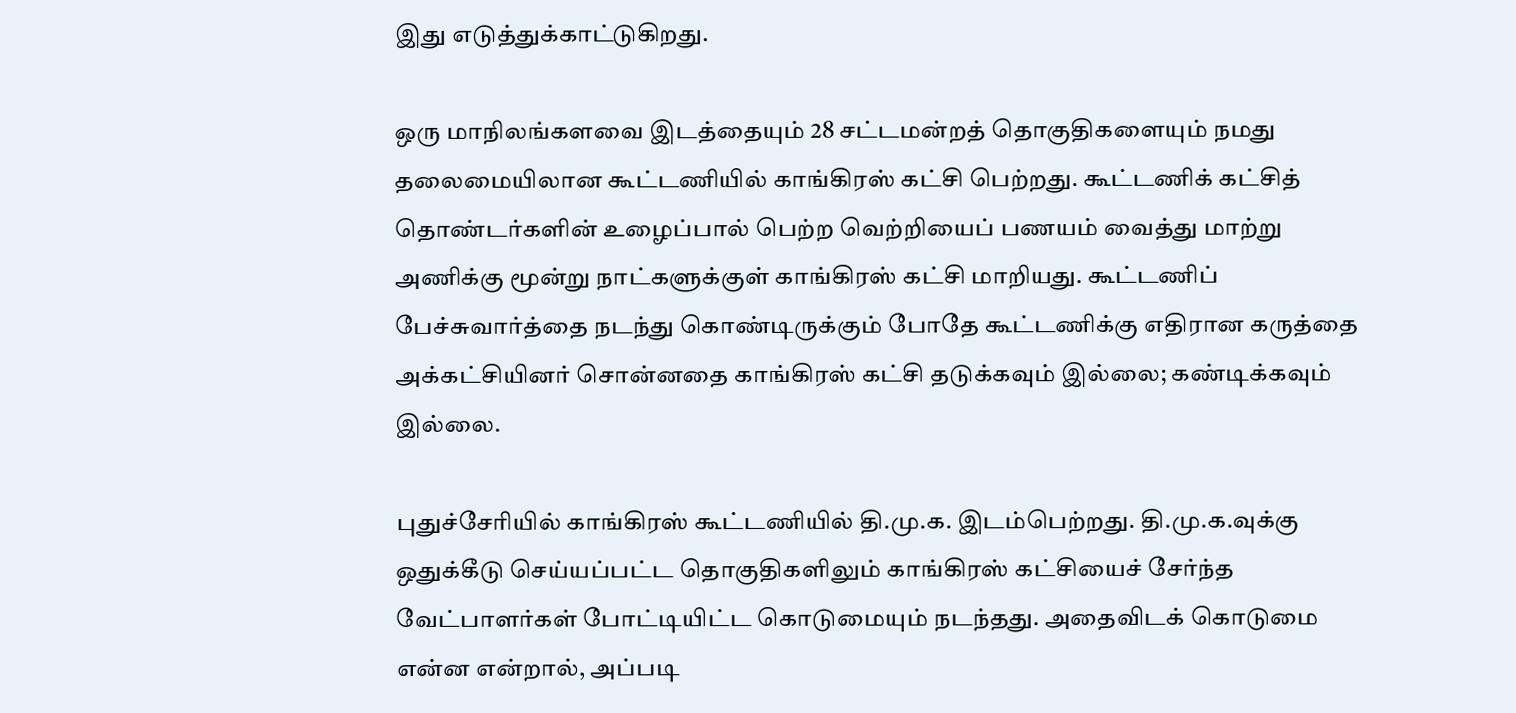இது எடுத்துக்காட்டுகிறது.

ஒரு மாநிலங்களவை இடத்தையும் 28 சட்டமன்றத் தொகுதிகளையும் நமது தலைமையிலான கூட்டணியில் காங்கிரஸ் கட்சி பெற்றது. கூட்டணிக் கட்சித் தொண்டர்களின் உழைப்பால் பெற்ற வெற்றியைப் பணயம் வைத்து மாற்று அணிக்கு மூன்று நாட்களுக்குள் காங்கிரஸ் கட்சி மாறியது. கூட்டணிப் பேச்சுவார்த்தை நடந்து கொண்டிருக்கும் போதே கூட்டணிக்கு எதிரான கருத்தை அக்கட்சியினர் சொன்னதை காங்கிரஸ் கட்சி தடுக்கவும் இல்லை; கண்டிக்கவும் இல்லை.

புதுச்சேரியில் காங்கிரஸ் கூட்டணியில் தி.மு.க. இடம்பெற்றது. தி.மு.க.வுக்கு ஒதுக்கீடு செய்யப்பட்ட தொகுதிகளிலும் காங்கிரஸ் கட்சியைச் சேர்ந்த வேட்பாளர்கள் போட்டியிட்ட கொடுமையும் நடந்தது. அதைவிடக் கொடுமை என்ன என்றால், அப்படி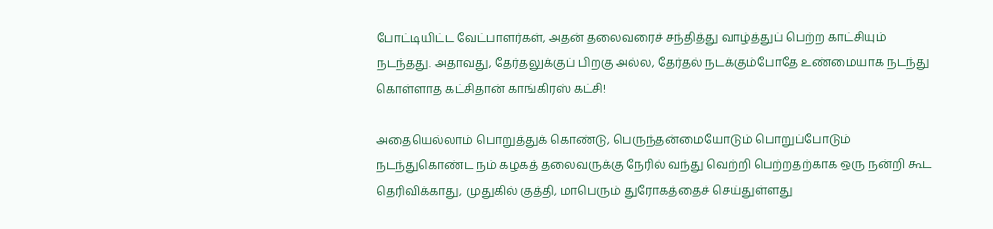போட்டியிட்ட வேட்பாளர்கள், அதன் தலைவரைச் சந்தித்து வாழ்த்துப் பெற்ற காட்சியும் நடந்தது. அதாவது, தேர்தலுக்குப் பிறகு அல்ல, தேர்தல் நடக்கும்போதே உண்மையாக நடந்து கொள்ளாத கட்சிதான் காங்கிரஸ் கட்சி!

அதையெல்லாம் பொறுத்துக் கொண்டு, பெருந்தன்மையோடும் பொறுப்போடும் நடந்துகொண்ட நம் கழகத் தலைவருக்கு நேரில் வந்து வெற்றி பெற்றதற்காக ஒரு நன்றி கூட தெரிவிக்காது, முதுகில் குத்தி, மாபெரும் துரோகத்தைச் செய்துள்ளது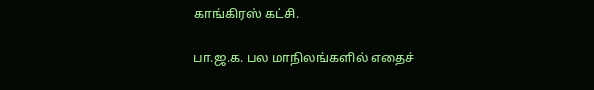காங்கிரஸ் கட்சி.

பா.ஜ.க. பல மாநிலங்களில் எதைச்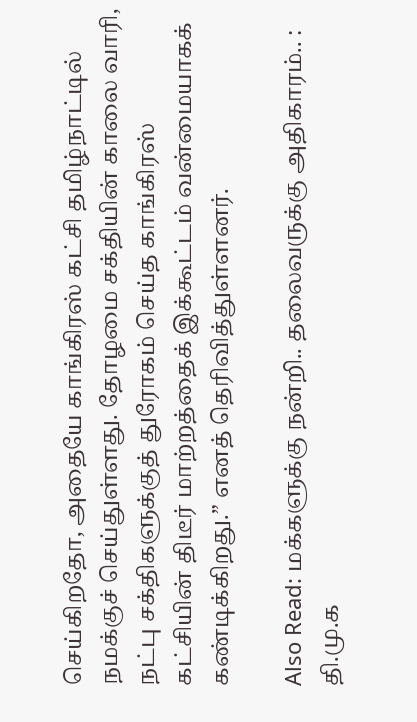செய்கிறதோ, அதையே காங்கிரஸ் கட்சி தமிழ்நாட்டில் நமக்குச் செய்துள்ளது. தோழமை சக்தியின் காலை வாரி, நட்பு சக்திகளுக்குத் துரோகம் செய்த காங்கிரஸ் கட்சியின் திடீர் மாற்றத்தைக் இக்கூட்டம் வன்மையாகக் கண்டிக்கிறது.” எனத் தெரிவித்துள்ளனர்.

Also Read: மக்களுக்கு நன்றி.. தலைவருக்கு அதிகாரம்.. : தி.மு.க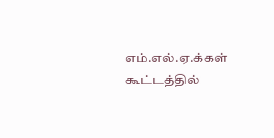எம்.எல்.ஏ.க்கள் கூட்டத்தில்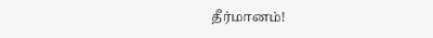தீர்மானம்!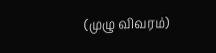(முழு விவரம்)